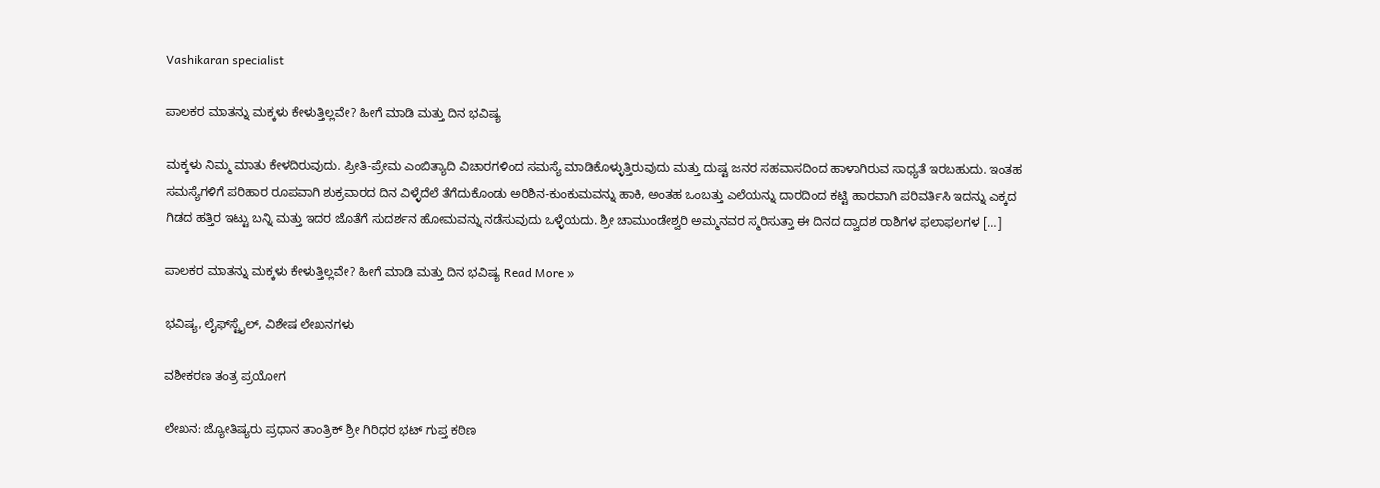Vashikaran specialist

ಪಾಲಕರ ಮಾತನ್ನು ಮಕ್ಕಳು ಕೇಳುತ್ತಿಲ್ಲವೇ? ಹೀಗೆ ಮಾಡಿ ಮತ್ತು ದಿನ ಭವಿಷ್ಯ

ಮಕ್ಕಳು ನಿಮ್ಮ ಮಾತು ಕೇಳದಿರುವುದು. ಪ್ರೀತಿ-ಪ್ರೇಮ ಎಂಬಿತ್ಯಾದಿ ವಿಚಾರಗಳಿಂದ ಸಮಸ್ಯೆ ಮಾಡಿಕೊಳ್ಳುತ್ತಿರುವುದು ಮತ್ತು ದುಷ್ಟ ಜನರ ಸಹವಾಸದಿಂದ ಹಾಳಾಗಿರುವ ಸಾಧ್ಯತೆ ಇರಬಹುದು. ಇಂತಹ ಸಮಸ್ಯೆಗಳಿಗೆ ಪರಿಹಾರ ರೂಪವಾಗಿ ಶುಕ್ರವಾರದ ದಿನ ವಿಳ್ಳೆದೆಲೆ ತೆಗೆದುಕೊಂಡು ಅರಿಶಿನ-ಕುಂಕುಮವನ್ನು ಹಾಕಿ, ಅಂತಹ ಒಂಬತ್ತು ಎಲೆಯನ್ನು ದಾರದಿಂದ ಕಟ್ಟಿ ಹಾರವಾಗಿ ಪರಿವರ್ತಿಸಿ ಇದನ್ನು ಎಕ್ಕದ ಗಿಡದ ಹತ್ತಿರ ಇಟ್ಟು ಬನ್ನಿ ಮತ್ತು ಇದರ ಜೊತೆಗೆ ಸುದರ್ಶನ ಹೋಮವನ್ನು ನಡೆಸುವುದು ಒಳ್ಳೆಯದು. ಶ್ರೀ ಚಾಮುಂಡೇಶ್ವರಿ ಅಮ್ಮನವರ ಸ್ಮರಿಸುತ್ತಾ ಈ ದಿನದ ದ್ವಾದಶ ರಾಶಿಗಳ ಫಲಾಫಲಗಳ […]

ಪಾಲಕರ ಮಾತನ್ನು ಮಕ್ಕಳು ಕೇಳುತ್ತಿಲ್ಲವೇ? ಹೀಗೆ ಮಾಡಿ ಮತ್ತು ದಿನ ಭವಿಷ್ಯ Read More »

ಭವಿಷ್ಯ, ಲೈಫ್‍ಸ್ಟೈಲ್, ವಿಶೇಷ ಲೇಖನಗಳು

ವಶೀಕರಣ ತಂತ್ರ ಪ್ರಯೋಗ

ಲೇಖನ: ಜ್ಯೋತಿಷ್ಯರು ಪ್ರಧಾನ ತಾಂತ್ರಿಕ್ ಶ್ರೀ ಗಿರಿಧರ ಭಟ್ ಗುಪ್ತ ಕಠಿಣ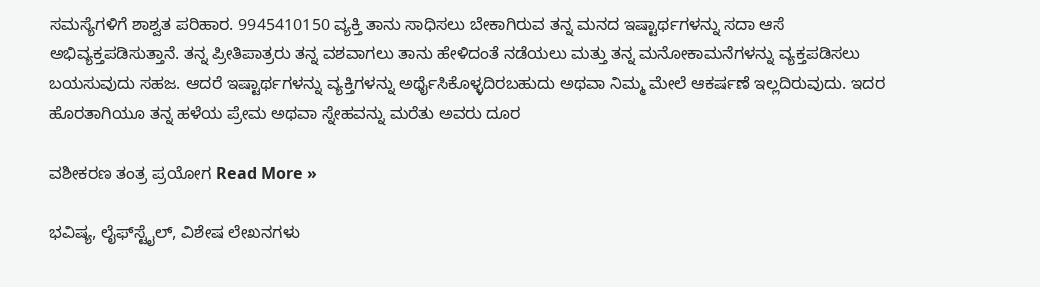ಸಮಸ್ಯೆಗಳಿಗೆ ಶಾಶ್ವತ ಪರಿಹಾರ. 9945410150 ವ್ಯಕ್ತಿ ತಾನು ಸಾಧಿಸಲು ಬೇಕಾಗಿರುವ ತನ್ನ ಮನದ ಇಷ್ಟಾರ್ಥಗಳನ್ನು ಸದಾ ಆಸೆ ಅಭಿವ್ಯಕ್ತಪಡಿಸುತ್ತಾನೆ. ತನ್ನ ಪ್ರೀತಿಪಾತ್ರರು ತನ್ನ ವಶವಾಗಲು ತಾನು ಹೇಳಿದಂತೆ ನಡೆಯಲು ಮತ್ತು ತನ್ನ ಮನೋಕಾಮನೆಗಳನ್ನು ವ್ಯಕ್ತಪಡಿಸಲು ಬಯಸುವುದು ಸಹಜ. ಆದರೆ ಇಷ್ಟಾರ್ಥಗಳನ್ನು ವ್ಯಕ್ತಿಗಳನ್ನು ಅರ್ಥೈಸಿಕೊಳ್ಳದಿರಬಹುದು ಅಥವಾ ನಿಮ್ಮ ಮೇಲೆ ಆಕರ್ಷಣೆ ಇಲ್ಲದಿರುವುದು. ಇದರ ಹೊರತಾಗಿಯೂ ತನ್ನ ಹಳೆಯ ಪ್ರೇಮ ಅಥವಾ ಸ್ನೇಹವನ್ನು ಮರೆತು ಅವರು ದೂರ

ವಶೀಕರಣ ತಂತ್ರ ಪ್ರಯೋಗ Read More »

ಭವಿಷ್ಯ, ಲೈಫ್‍ಸ್ಟೈಲ್, ವಿಶೇಷ ಲೇಖನಗಳು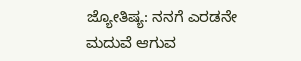ಜ್ಯೋತಿಷ್ಯ: ನನಗೆ ಎರಡನೇ ಮದುವೆ ಆಗುವ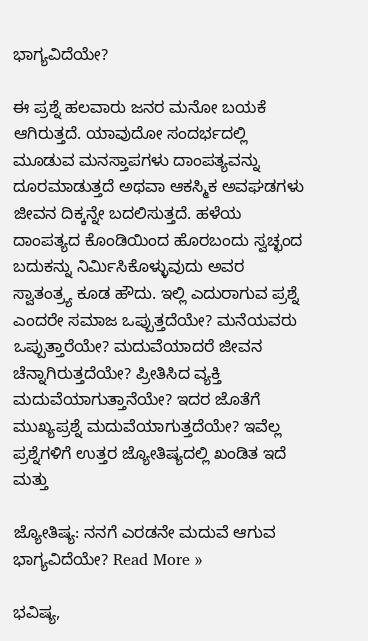ಭಾಗ್ಯವಿದೆಯೇ?

ಈ ಪ್ರಶ್ನೆ ಹಲವಾರು ಜನರ ಮನೋ ಬಯಕೆ ಆಗಿರುತ್ತದೆ. ಯಾವುದೋ ಸಂದರ್ಭದಲ್ಲಿ ಮೂಡುವ ಮನಸ್ತಾಪಗಳು ದಾಂಪತ್ಯವನ್ನು ದೂರಮಾಡುತ್ತದೆ ಅಥವಾ ಆಕಸ್ಮಿಕ ಅವಘಡಗಳು ಜೀವನ ದಿಕ್ಕನ್ನೇ ಬದಲಿಸುತ್ತದೆ. ಹಳೆಯ ದಾಂಪತ್ಯದ ಕೊಂಡಿಯಿಂದ ಹೊರಬಂದು ಸ್ವಚ್ಛಂದ ಬದುಕನ್ನು ನಿರ್ಮಿಸಿಕೊಳ್ಳುವುದು ಅವರ ಸ್ವಾತಂತ್ರ್ಯ ಕೂಡ ಹೌದು. ಇಲ್ಲಿ ಎದುರಾಗುವ ಪ್ರಶ್ನೆ ಎಂದರೇ ಸಮಾಜ ಒಪ್ಪುತ್ತದೆಯೇ? ಮನೆಯವರು ಒಪ್ಪುತ್ತಾರೆಯೇ? ಮದುವೆಯಾದರೆ ಜೀವನ ಚೆನ್ನಾಗಿರುತ್ತದೆಯೇ? ಪ್ರೀತಿಸಿದ ವ್ಯಕ್ತಿ ಮದುವೆಯಾಗುತ್ತಾನೆಯೇ? ಇದರ ಜೊತೆಗೆ ಮುಖ್ಯಪ್ರಶ್ನೆ ಮದುವೆಯಾಗುತ್ತದೆಯೇ? ಇವೆಲ್ಲ ಪ್ರಶ್ನೆಗಳಿಗೆ ಉತ್ತರ ಜ್ಯೋತಿಷ್ಯದಲ್ಲಿ ಖಂಡಿತ ಇದೆ ಮತ್ತು

ಜ್ಯೋತಿಷ್ಯ: ನನಗೆ ಎರಡನೇ ಮದುವೆ ಆಗುವ ಭಾಗ್ಯವಿದೆಯೇ? Read More »

ಭವಿಷ್ಯ,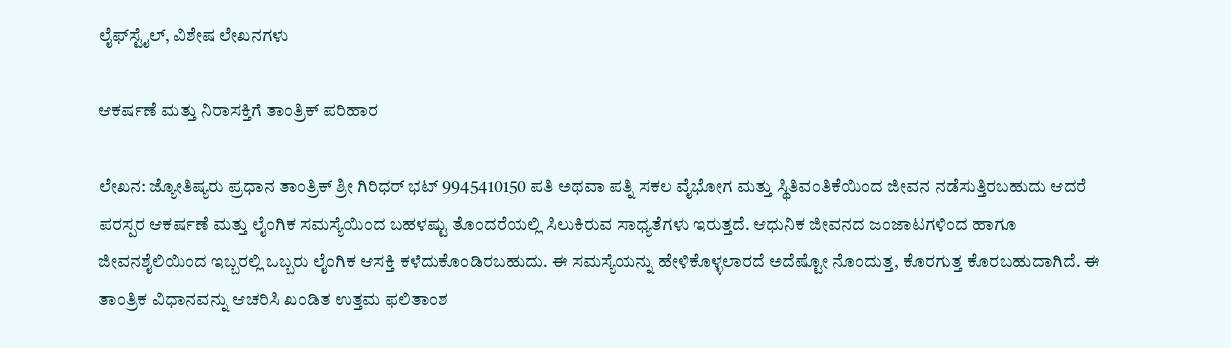ಲೈಫ್‍ಸ್ಟೈಲ್, ವಿಶೇಷ ಲೇಖನಗಳು

ಆಕರ್ಷಣೆ ಮತ್ತು ನಿರಾಸಕ್ತಿಗೆ ತಾಂತ್ರಿಕ್ ಪರಿಹಾರ

ಲೇಖನ: ಜ್ಯೋತಿಷ್ಯರು ಪ್ರಧಾನ ತಾಂತ್ರಿಕ್ ಶ್ರೀ ಗಿರಿಧರ್ ಭಟ್ 9945410150 ಪತಿ ಅಥವಾ ಪತ್ನಿ ಸಕಲ ವೈಭೋಗ ಮತ್ತು ಸ್ಥಿತಿವಂತಿಕೆಯಿಂದ ಜೀವನ ನಡೆಸುತ್ತಿರಬಹುದು ಆದರೆ ಪರಸ್ಪರ ಆಕರ್ಷಣೆ ಮತ್ತು ಲೈಂಗಿಕ ಸಮಸ್ಯೆಯಿಂದ ಬಹಳಷ್ಟು ತೊಂದರೆಯಲ್ಲಿ ಸಿಲುಕಿರುವ ಸಾಧ್ಯತೆಗಳು ಇರುತ್ತದೆ. ಆಧುನಿಕ ಜೀವನದ ಜಂಜಾಟಗಳಿಂದ ಹಾಗೂ ಜೀವನಶೈಲಿಯಿಂದ ಇಬ್ಬರಲ್ಲಿ ಒಬ್ಬರು ಲೈಂಗಿಕ ಆಸಕ್ತಿ ಕಳೆದುಕೊಂಡಿರಬಹುದು. ಈ ಸಮಸ್ಯೆಯನ್ನು ಹೇಳಿಕೊಳ್ಳಲಾರದೆ ಅದೆಷ್ಟೋ ನೊಂದುತ್ತ, ಕೊರಗುತ್ತ ಕೊರಬಹುದಾಗಿದೆ. ಈ ತಾಂತ್ರಿಕ ವಿಧಾನವನ್ನು ಆಚರಿಸಿ ಖಂಡಿತ ಉತ್ತಮ ಫಲಿತಾಂಶ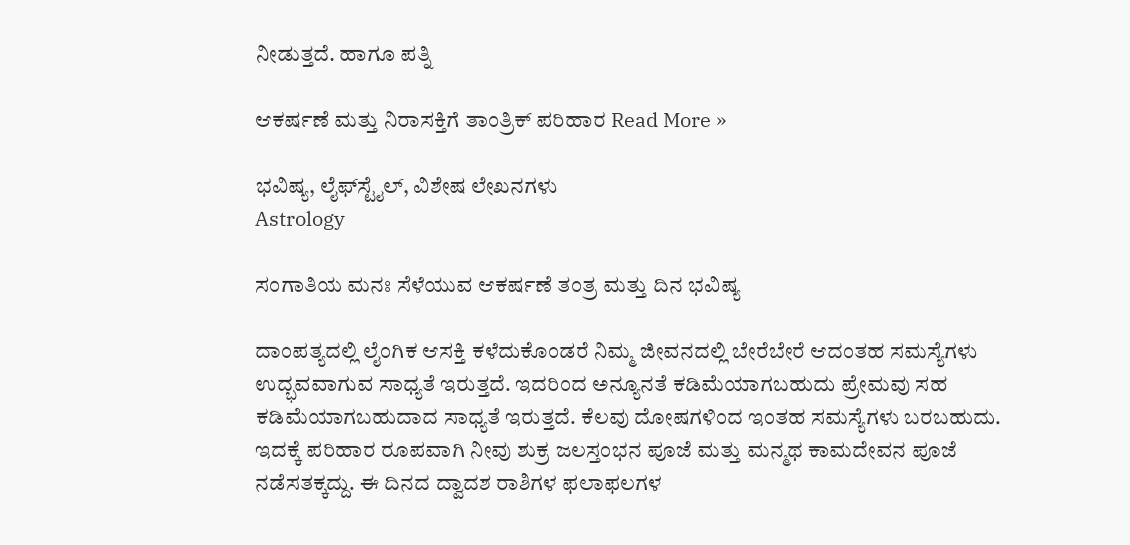ನೀಡುತ್ತದೆ. ಹಾಗೂ ಪತ್ನಿ

ಆಕರ್ಷಣೆ ಮತ್ತು ನಿರಾಸಕ್ತಿಗೆ ತಾಂತ್ರಿಕ್ ಪರಿಹಾರ Read More »

ಭವಿಷ್ಯ, ಲೈಫ್‍ಸ್ಟೈಲ್, ವಿಶೇಷ ಲೇಖನಗಳು
Astrology

ಸಂಗಾತಿಯ ಮನಃ ಸೆಳೆಯುವ ಆಕರ್ಷಣೆ ತಂತ್ರ ಮತ್ತು ದಿನ ಭವಿಷ್ಯ

ದಾಂಪತ್ಯದಲ್ಲಿ ಲೈಂಗಿಕ ಆಸಕ್ತಿ ಕಳೆದುಕೊಂಡರೆ ನಿಮ್ಮ ಜೀವನದಲ್ಲಿ ಬೇರೆಬೇರೆ ಆದಂತಹ ಸಮಸ್ಯೆಗಳು ಉದ್ಭವವಾಗುವ ಸಾಧ್ಯತೆ ಇರುತ್ತದೆ. ಇದರಿಂದ ಅನ್ಯೂನತೆ ಕಡಿಮೆಯಾಗಬಹುದು ಪ್ರೇಮವು ಸಹ ಕಡಿಮೆಯಾಗಬಹುದಾದ ಸಾಧ್ಯತೆ ಇರುತ್ತದೆ. ಕೆಲವು ದೋಷಗಳಿಂದ ಇಂತಹ ಸಮಸ್ಯೆಗಳು ಬರಬಹುದು. ಇದಕ್ಕೆ ಪರಿಹಾರ ರೂಪವಾಗಿ ನೀವು ಶುಕ್ರ ಜಲಸ್ತಂಭನ ಪೂಜೆ ಮತ್ತು ಮನ್ಮಥ ಕಾಮದೇವನ ಪೂಜೆ ನಡೆಸತಕ್ಕದ್ದು. ಈ ದಿನದ ದ್ವಾದಶ ರಾಶಿಗಳ ಫಲಾಫಲಗಳ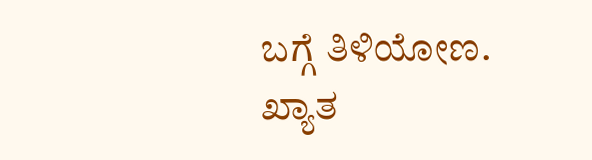ಬಗ್ಗೆ ತಿಳಿಯೋಣ. ಖ್ಯಾತ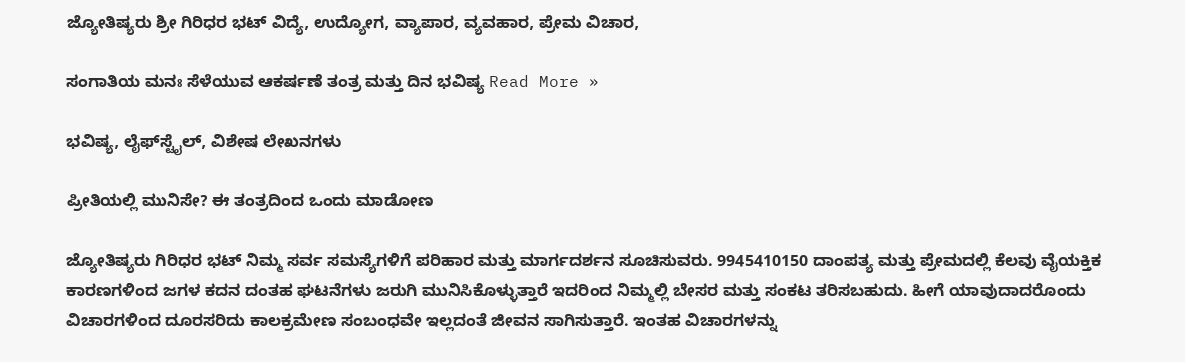ಜ್ಯೋತಿಷ್ಯರು ಶ್ರೀ ಗಿರಿಧರ ಭಟ್ ವಿದ್ಯೆ, ಉದ್ಯೋಗ, ವ್ಯಾಪಾರ, ವ್ಯವಹಾರ, ಪ್ರೇಮ ವಿಚಾರ,

ಸಂಗಾತಿಯ ಮನಃ ಸೆಳೆಯುವ ಆಕರ್ಷಣೆ ತಂತ್ರ ಮತ್ತು ದಿನ ಭವಿಷ್ಯ Read More »

ಭವಿಷ್ಯ, ಲೈಫ್‍ಸ್ಟೈಲ್, ವಿಶೇಷ ಲೇಖನಗಳು

ಪ್ರೀತಿಯಲ್ಲಿ ಮುನಿಸೇ? ಈ ತಂತ್ರದಿಂದ ಒಂದು ಮಾಡೋಣ

ಜ್ಯೋತಿಷ್ಯರು ಗಿರಿಧರ ಭಟ್ ನಿಮ್ಮ ಸರ್ವ ಸಮಸ್ಯೆಗಳಿಗೆ ಪರಿಹಾರ ಮತ್ತು ಮಾರ್ಗದರ್ಶನ ಸೂಚಿಸುವರು. 9945410150 ದಾಂಪತ್ಯ ಮತ್ತು ಪ್ರೇಮದಲ್ಲಿ ಕೆಲವು ವೈಯಕ್ತಿಕ ಕಾರಣಗಳಿಂದ ಜಗಳ ಕದನ ದಂತಹ ಘಟನೆಗಳು ಜರುಗಿ ಮುನಿಸಿಕೊಳ್ಳುತ್ತಾರೆ ಇದರಿಂದ ನಿಮ್ಮಲ್ಲಿ ಬೇಸರ ಮತ್ತು ಸಂಕಟ ತರಿಸಬಹುದು. ಹೀಗೆ ಯಾವುದಾದರೊಂದು ವಿಚಾರಗಳಿಂದ ದೂರಸರಿದು ಕಾಲಕ್ರಮೇಣ ಸಂಬಂಧವೇ ಇಲ್ಲದಂತೆ ಜೀವನ ಸಾಗಿಸುತ್ತಾರೆ. ಇಂತಹ ವಿಚಾರಗಳನ್ನು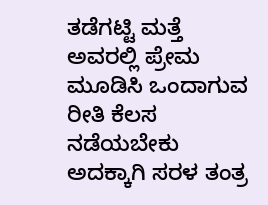ತಡೆಗಟ್ಟಿ ಮತ್ತೆ ಅವರಲ್ಲಿ ಪ್ರೇಮ ಮೂಡಿಸಿ ಒಂದಾಗುವ ರೀತಿ ಕೆಲಸ ನಡೆಯಬೇಕು ಅದಕ್ಕಾಗಿ ಸರಳ ತಂತ್ರ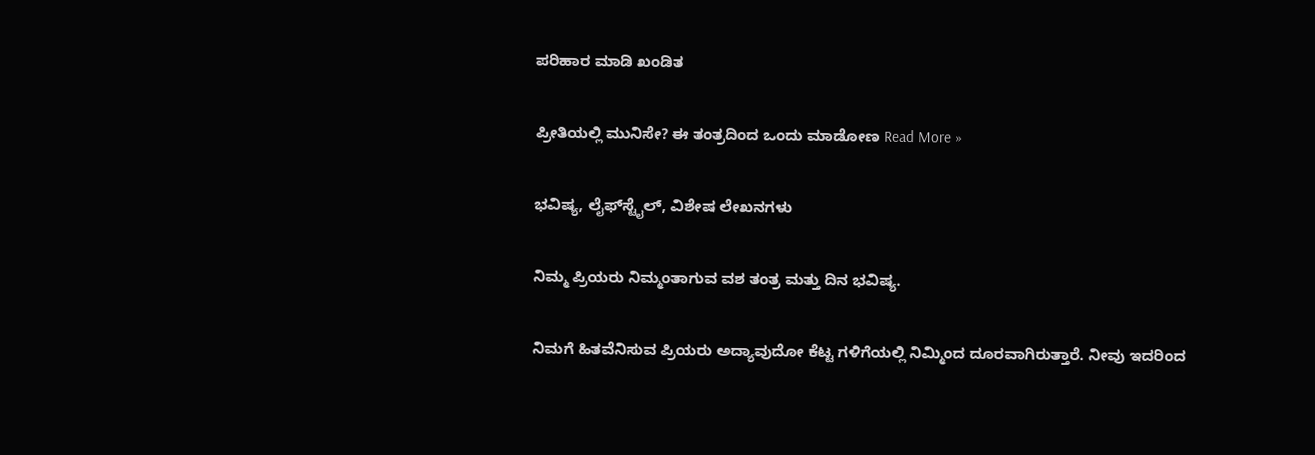ಪರಿಹಾರ ಮಾಡಿ ಖಂಡಿತ

ಪ್ರೀತಿಯಲ್ಲಿ ಮುನಿಸೇ? ಈ ತಂತ್ರದಿಂದ ಒಂದು ಮಾಡೋಣ Read More »

ಭವಿಷ್ಯ, ಲೈಫ್‍ಸ್ಟೈಲ್, ವಿಶೇಷ ಲೇಖನಗಳು

ನಿಮ್ಮ ಪ್ರಿಯರು ನಿಮ್ಮಂತಾಗುವ ವಶ ತಂತ್ರ ಮತ್ತು ದಿನ ಭವಿಷ್ಯ.

ನಿಮಗೆ ಹಿತವೆನಿಸುವ ಪ್ರಿಯರು ಅದ್ಯಾವುದೋ ಕೆಟ್ಟ ಗಳಿಗೆಯಲ್ಲಿ ನಿಮ್ಮಿಂದ ದೂರವಾಗಿರುತ್ತಾರೆ. ನೀವು ಇದರಿಂದ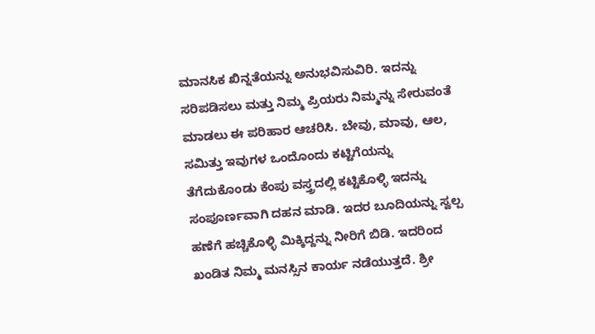ಮಾನಸಿಕ ಖಿನ್ನತೆಯನ್ನು ಅನುಭವಿಸುವಿರಿ. ಇದನ್ನು ಸರಿಪಡಿಸಲು ಮತ್ತು ನಿಮ್ಮ ಪ್ರಿಯರು ನಿಮ್ಮನ್ನು ಸೇರುವಂತೆ ಮಾಡಲು ಈ ಪರಿಹಾರ ಆಚರಿಸಿ. ಬೇವು, ಮಾವು, ಆಲ, ಸಮಿತ್ತು ಇವುಗಳ ಒಂದೊಂದು ಕಟ್ಟಿಗೆಯನ್ನು ತೆಗೆದುಕೊಂಡು ಕೆಂಪು ವಸ್ತ್ರದಲ್ಲಿ ಕಟ್ಟಿಕೊಳ್ಳಿ ಇದನ್ನು ಸಂಪೂರ್ಣವಾಗಿ ದಹನ ಮಾಡಿ. ಇದರ ಬೂದಿಯನ್ನು ಸ್ವಲ್ಪ ಹಣೆಗೆ ಹಚ್ಚಿಕೊಳ್ಳಿ ಮಿಕ್ಕಿದ್ದನ್ನು ನೀರಿಗೆ ಬಿಡಿ. ಇದರಿಂದ ಖಂಡಿತ ನಿಮ್ಮ ಮನಸ್ಸಿನ ಕಾರ್ಯ ನಡೆಯುತ್ತದೆ. ಶ್ರೀ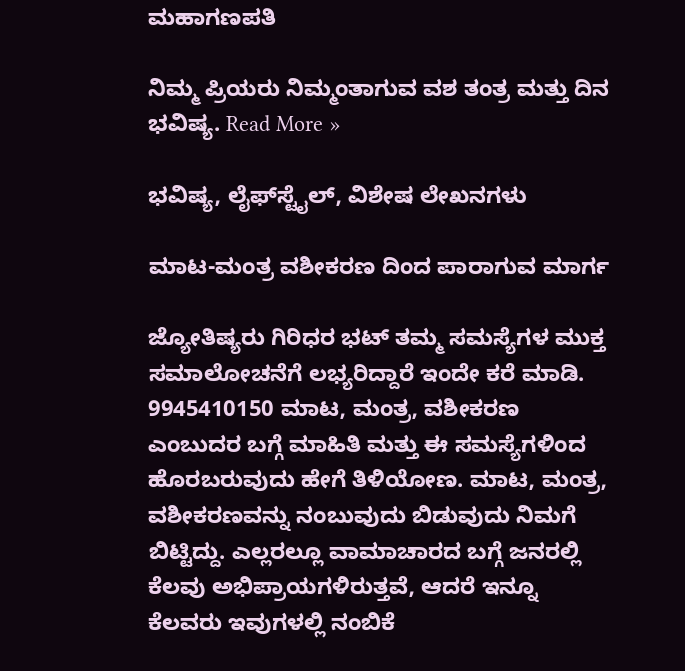ಮಹಾಗಣಪತಿ

ನಿಮ್ಮ ಪ್ರಿಯರು ನಿಮ್ಮಂತಾಗುವ ವಶ ತಂತ್ರ ಮತ್ತು ದಿನ ಭವಿಷ್ಯ. Read More »

ಭವಿಷ್ಯ, ಲೈಫ್‍ಸ್ಟೈಲ್, ವಿಶೇಷ ಲೇಖನಗಳು

ಮಾಟ-ಮಂತ್ರ ವಶೀಕರಣ ದಿಂದ ಪಾರಾಗುವ ಮಾರ್ಗ

ಜ್ಯೋತಿಷ್ಯರು ಗಿರಿಧರ ಭಟ್ ತಮ್ಮ ಸಮಸ್ಯೆಗಳ ಮುಕ್ತ ಸಮಾಲೋಚನೆಗೆ ಲಭ್ಯರಿದ್ದಾರೆ ಇಂದೇ ಕರೆ ಮಾಡಿ. 9945410150 ಮಾಟ, ಮಂತ್ರ, ವಶೀಕರಣ ಎಂಬುದರ ಬಗ್ಗೆ ಮಾಹಿತಿ ಮತ್ತು ಈ ಸಮಸ್ಯೆಗಳಿಂದ ಹೊರಬರುವುದು ಹೇಗೆ ತಿಳಿಯೋಣ. ಮಾಟ, ಮಂತ್ರ, ವಶೀಕರಣವನ್ನು ನಂಬುವುದು ಬಿಡುವುದು ನಿಮಗೆ ಬಿಟ್ಟಿದ್ದು. ಎಲ್ಲರಲ್ಲೂ ವಾಮಾಚಾರದ ಬಗ್ಗೆ ಜನರಲ್ಲಿ ಕೆಲವು ಅಭಿಪ್ರಾಯಗಳಿರುತ್ತವೆ, ಆದರೆ ಇನ್ನೂ ಕೆಲವರು ಇವುಗಳಲ್ಲಿ ನಂಬಿಕೆ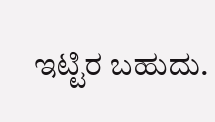ಇಟ್ಟಿರ ಬಹುದು.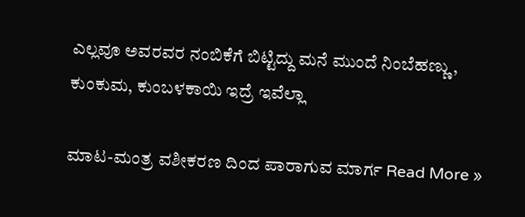ಎಲ್ಲವೂ ಅವರವರ ನಂಬಿಕೆಗೆ ಬಿಟ್ಟಿದ್ದು ಮನೆ ಮುಂದೆ ನಿಂಬೆಹಣ್ಣು, ಕುಂಕುಮ, ಕುಂಬಳಕಾಯಿ ಇದ್ರೆ ಇವೆಲ್ಲಾ

ಮಾಟ-ಮಂತ್ರ ವಶೀಕರಣ ದಿಂದ ಪಾರಾಗುವ ಮಾರ್ಗ Read More »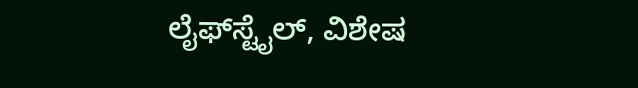ಲೈಫ್‍ಸ್ಟೈಲ್, ವಿಶೇಷ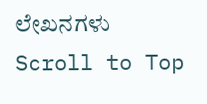ಲೇಖನಗಳು
Scroll to Top